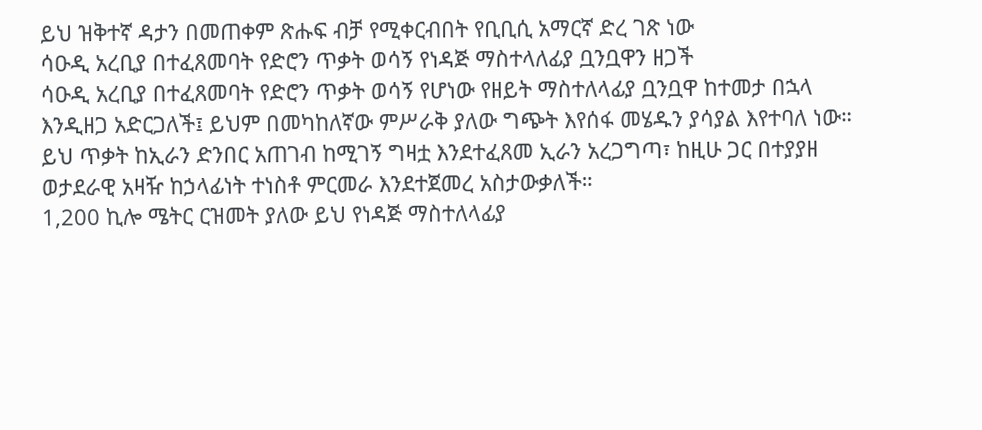ይህ ዝቅተኛ ዳታን በመጠቀም ጽሑፍ ብቻ የሚቀርብበት የቢቢሲ አማርኛ ድረ ገጽ ነው
ሳዑዲ አረቢያ በተፈጸመባት የድሮን ጥቃት ወሳኝ የነዳጅ ማስተላለፊያ ቧንቧዋን ዘጋች
ሳዑዲ አረቢያ በተፈጸመባት የድሮን ጥቃት ወሳኝ የሆነው የዘይት ማስተለላፊያ ቧንቧዋ ከተመታ በኋላ እንዲዘጋ አድርጋለች፤ ይህም በመካከለኛው ምሥራቅ ያለው ግጭት እየሰፋ መሄዱን ያሳያል እየተባለ ነው።
ይህ ጥቃት ከኢራን ድንበር አጠገብ ከሚገኝ ግዛቷ እንደተፈጸመ ኢራን አረጋግጣ፣ ከዚሁ ጋር በተያያዘ ወታደራዊ አዛዥ ከኃላፊነት ተነስቶ ምርመራ እንደተጀመረ አስታውቃለች።
1,200 ኪሎ ሜትር ርዝመት ያለው ይህ የነዳጅ ማስተለላፊያ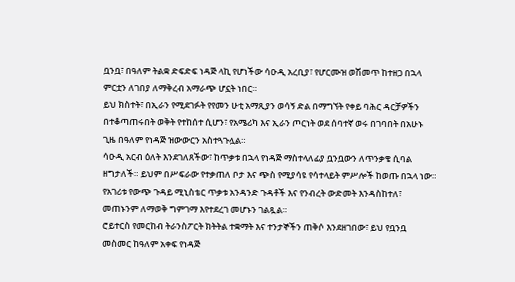ቧንቧ፣ በዓለም ትልቋ ድፍድፍ ነዳጅ ላኪ የሆነችው ሳዑዲ አረቢያ፣ የሆርሙዝ ወሽመጥ ከተዘጋ በኋላ ምርቷን ለገበያ ለማቅረብ አማራጭ ሆኗት ነበር።
ይህ ክስተት፣ በኢራን የሚደገፉት የየመን ሁቲ አማጺያን ወሳኝ ድል በማግኘት የቀይ ባሕር ዳርቻዎችን በተቆጣጠሩበት ወቅት የተከሰተ ሲሆን፣ የአሜሪካ እና ኢራን ጦርነት ወደ ሰባተኛ ወሩ በገባበት በአሁኑ ጊዜ በዓለም የነዳጅ ዝውውርን አስተጓጉሏል።
ሳዑዲ አርብ ዕለት እንደገለጸችው፣ ከጥቃቱ በኋላ የነዳጅ ማስተላለፊያ ቧንቧውን ለጥንቃቄ ሲባል ዘግታለች። ይህም በሥፍራው የተቃጠለ ቦታ እና ጭስ የሚያሳዩ የሳተላይት ምሥሎች ከወጡ በኋላ ነው።
የአገሪቱ የውጭ ጉዳይ ሚኒስቴር ጥቃቱ አንዳንድ ጉዳቶች እና የንብረት ውድመት እንዳስከተለ፣ መጠኑንም ለማወቅ ግምገማ እየተደረገ መሆኑን ገልጿል።
ሮይተርስ የመርከብ ትራንስፖርት ክትትል ተቋማት እና ተንታኞችን ጠቅሶ እንደዘገበው፣ ይህ የቧንቧ መስመር ከዓለም አቀፍ የነዳጅ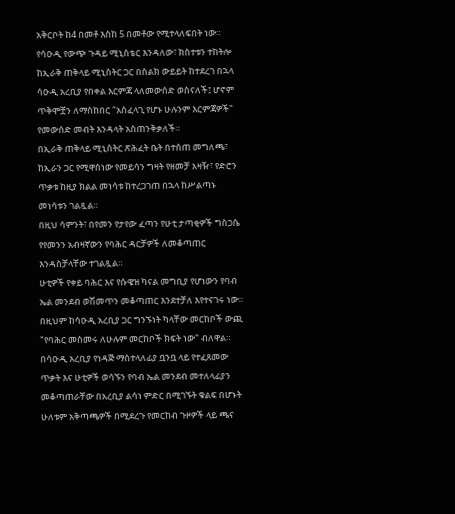አቅርቦት ከ4 በመቶ እስከ 5 በመቶው የሚተላለፍበት ነው።
የሳዑዲ የውጭ ጉዳይ ሚኒስቴር እንዳለው፣ ክስተቱን ተከትሎ ከኢራቅ ጠቅላይ ሚኒስትር ጋር በስልክ ውይይት ከተደረገ በኋላ ሳዑዲ አረቢያ የበቀል እርምጃ ላለመውሰድ ወስናለች፤ ሆኖም ጥቅሞቿን ለማስከበር "አስፈላጊ የሆኑ ሁሉንም እርምጃዎች" የመውሰድ መብት እንዳላት አስጠንቅቃለች።
በኢራቅ ጠቅላይ ሚኒስትር ጽሕፈት ቤት በተሰጠ መግለጫ፣ ከኢራን ጋር የሚዋሰነው የመይሳን ግዛት የዘመቻ አዛዥ፣ የድሮን ጥቃቱ ከዚያ ክልል መነሳቱ ከተረጋገጠ በኋላ ከሥልጣኑ መነሳቱን ገልጿል።
በዚህ ሳምንት፣ በየመን የታየው ፈጣን የሁቲ ታጣቂዎች ግስጋሴ የየመንን አብዛኛውን የባሕር ዳርቻዎች ለመቆጣጠር እንዳስቻላቸው ተገልጿል።
ሁቲዎች የቀይ ባሕር እና የሱዌዝ ካናል መግቢያ የሆነውን የባብ ኤል መንደብ ወሽመጥን መቆጣጠር እንደተቻለ እየተናገሩ ነው። በዚህም ከሳዑዲ አረቢያ ጋር ግንኙነት ካላቸው መርከቦች ውጪ "የባሕር መስመሩ ለሁሉም መርከቦች ክፍት ነው" ብለዋል።
በሳዑዲ አረቢያ የነዳጅ ማስተላለፊያ ቧንቧ ላይ የተፈጸመው ጥቃት እና ሁቲዎች ወሳኙን የባብ ኤል መንደብ መተለላፊያን መቆጣጠራቸው በአረቢያ ልሳነ ምድር በሚገኙት ቁልፍ በሆኑት ሁለቱም አቅጣጫዎች በሚደረጉ የመርከብ ጉዞዎች ላይ ጫና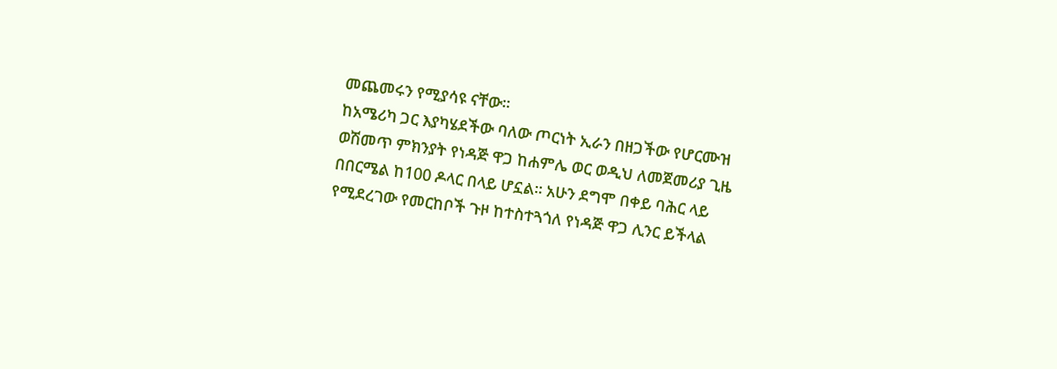መጨመሩን የሚያሳዩ ናቸው።
ከአሜሪካ ጋር እያካሄደችው ባለው ጦርነት ኢራን በዘጋችው የሆርሙዝ ወሽመጥ ምክንያት የነዳጅ ዋጋ ከሐምሌ ወር ወዲህ ለመጀመሪያ ጊዜ በበርሜል ከ100 ዶላር በላይ ሆኗል። አሁን ደግሞ በቀይ ባሕር ላይ የሚደረገው የመርከቦች ጉዞ ከተስተጓጎለ የነዳጅ ዋጋ ሊንር ይችላል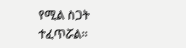የሚል ስጋት ተፈጥሯል።